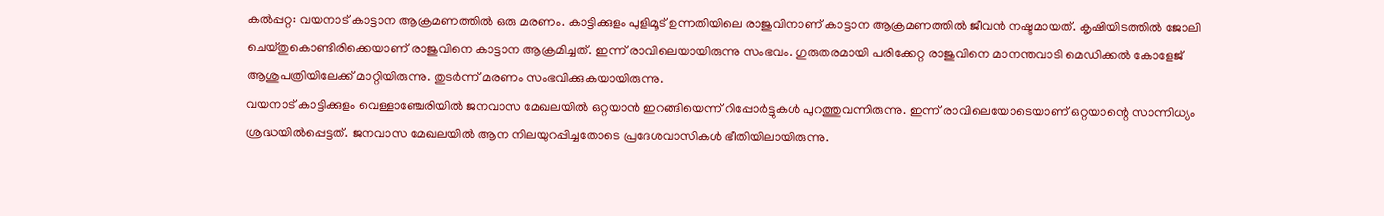കൽപ്പറ്റ: വയനാട് കാട്ടാന ആക്രമണത്തിൽ ഒരു മരണം. കാട്ടിക്കുളം പുളിമൂട് ഉന്നതിയിലെ രാജുവിനാണ് കാട്ടാന ആക്രമണത്തിൽ ജീവൻ നഷ്ടമായത്. കൃഷിയിടത്തിൽ ജോലി ചെയ്തുകൊണ്ടിരിക്കെയാണ് രാജുവിനെ കാട്ടാന ആക്രമിച്ചത്. ഇന്ന് രാവിലെയായിരുന്നു സംഭവം. ഗുരുതരമായി പരിക്കേറ്റ രാജുവിനെ മാനന്തവാടി മെഡിക്കൽ കോളേജ് ആശുപത്രിയിലേക്ക് മാറ്റിയിരുന്നു. തുടർന്ന് മരണം സംഭവിക്കുകയായിരുന്നു.
വയനാട് കാട്ടിക്കുളം വെള്ളാഞ്ചേരിയിൽ ജനവാസ മേഖലയിൽ ഒറ്റയാൻ ഇറങ്ങിയെന്ന് റിപ്പോർട്ടുകൾ പുറത്തുവന്നിരുന്നു. ഇന്ന് രാവിലെയോടെയാണ് ഒറ്റയാന്റെ സാന്നിധ്യം ശ്രദ്ധയിൽപ്പെട്ടത്. ജനവാസ മേഖലയിൽ ആന നിലയുറപ്പിച്ചതോടെ പ്രദേശവാസികൾ ഭീതിയിലായിരുന്നു.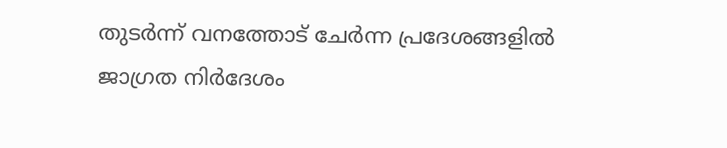തുടർന്ന് വനത്തോട് ചേർന്ന പ്രദേശങ്ങളിൽ ജാഗ്രത നിർദേശം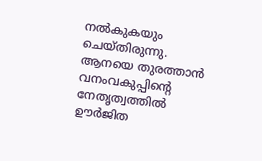നൽകുകയും ചെയ്തിരുന്നു.
ആനയെ തുരത്താൻ വനംവകുപ്പിൻ്റെ നേതൃത്വത്തിൽ ഊർജിത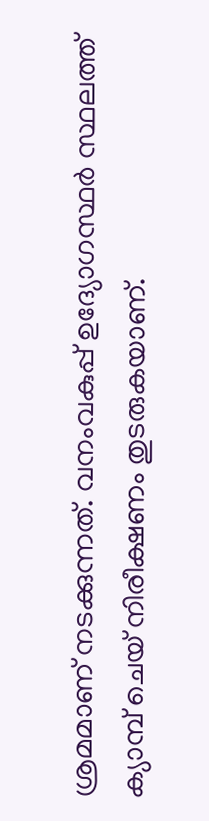ശ്രമമാണ് നടക്കുന്നത്. വനംവകുപ്പ് ഉദ്യോഗസ്ഥർ സ്ഥലത്ത് ക്യാമ്പ് ചെയ് നിരീക്ഷണം തുടരുകയാണ്.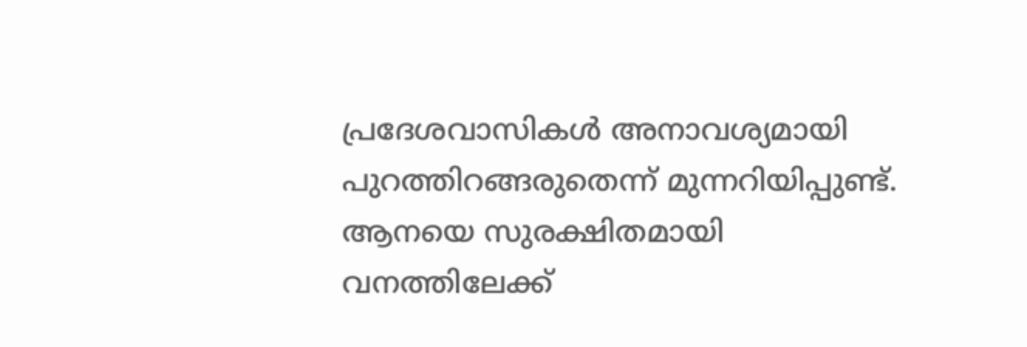പ്രദേശവാസികൾ അനാവശ്യമായി പുറത്തിറങ്ങരുതെന്ന് മുന്നറിയിപ്പുണ്ട്. ആനയെ സുരക്ഷിതമായി വനത്തിലേക്ക്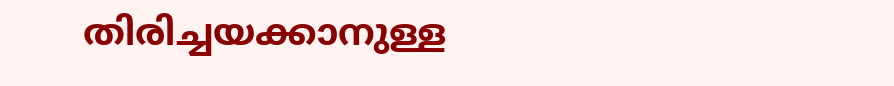തിരിച്ചയക്കാനുള്ള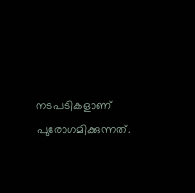നടപടികളാണ് പുരോഗമിക്കുന്നത്.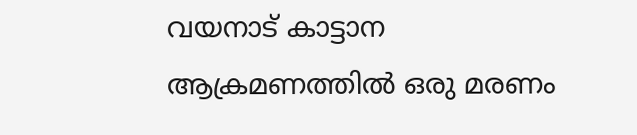വയനാട് കാട്ടാന ആക്രമണത്തിൽ ഒരു മരണം